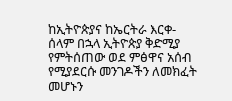ከኢትዮጵያና ከኤርትራ እርቀ-ሰላም በኋላ ኢትዮጵያ ቅድሚያ የምትሰጠው ወደ ምፅዋና አሰብ የሚያደርሱ መንገዶችን ለመክፈት መሆኑን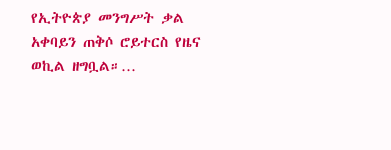የኢትዮጵያ መንግሥት ቃል አቀባይን ጠቅሶ ሮይተርስ የዜና ወኪል ዘግቧል።…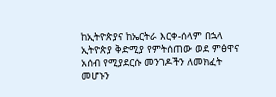ከኢትዮጵያና ከኤርትራ እርቀ-ሰላም በኋላ ኢትዮጵያ ቅድሚያ የምትሰጠው ወደ ምፅዋና አሰብ የሚያደርሱ መንገዶችን ለመክፈት መሆኑን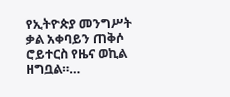የኢትዮጵያ መንግሥት ቃል አቀባይን ጠቅሶ ሮይተርስ የዜና ወኪል ዘግቧል።…